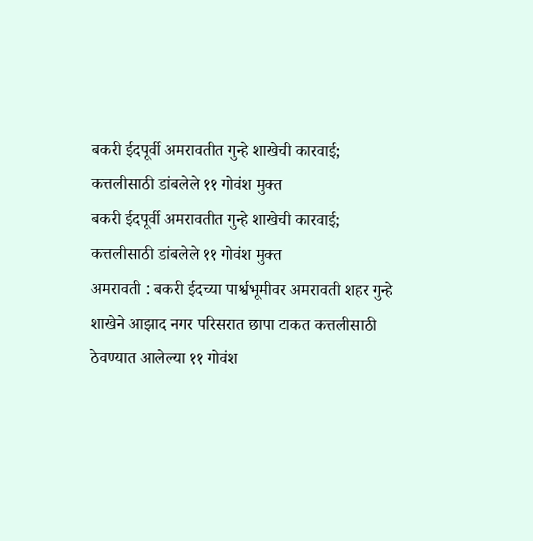बकरी ईदपूर्वी अमरावतीत गुन्हे शाखेची कारवाई; कत्तलीसाठी डांबलेले ११ गोवंश मुक्त
बकरी ईदपूर्वी अमरावतीत गुन्हे शाखेची कारवाई; कत्तलीसाठी डांबलेले ११ गोवंश मुक्त
अमरावती : बकरी ईदच्या पार्श्वभूमीवर अमरावती शहर गुन्हे शाखेने आझाद नगर परिसरात छापा टाकत कत्तलीसाठी ठेवण्यात आलेल्या ११ गोवंश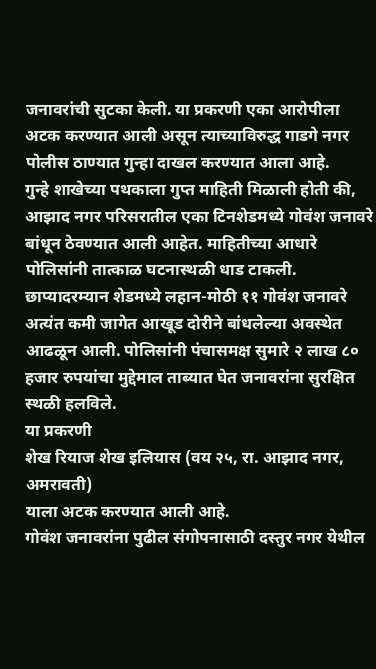जनावरांची सुटका केली. या प्रकरणी एका आरोपीला अटक करण्यात आली असून त्याच्याविरुद्ध गाडगे नगर पोलीस ठाण्यात गुन्हा दाखल करण्यात आला आहे.
गुन्हे शाखेच्या पथकाला गुप्त माहिती मिळाली होती की, आझाद नगर परिसरातील एका टिनशेडमध्ये गोवंश जनावरे बांधून ठेवण्यात आली आहेत. माहितीच्या आधारे पोलिसांनी तात्काळ घटनास्थळी धाड टाकली.
छाप्यादरम्यान शेडमध्ये लहान-मोठी ११ गोवंश जनावरे अत्यंत कमी जागेत आखूड दोरीने बांधलेल्या अवस्थेत आढळून आली. पोलिसांनी पंचासमक्ष सुमारे २ लाख ८० हजार रुपयांचा मुद्देमाल ताब्यात घेत जनावरांना सुरक्षित स्थळी हलविले.
या प्रकरणी
शेख रियाज शेख इलियास (वय २५, रा. आझाद नगर, अमरावती)
याला अटक करण्यात आली आहे.
गोवंश जनावरांना पुढील संगोपनासाठी दस्तुर नगर येथील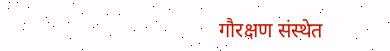गौरक्षण संस्थेत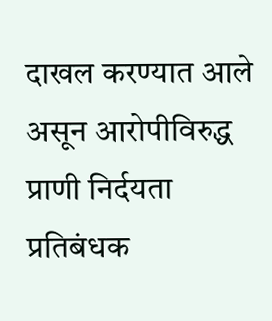दाखल करण्यात आले असून आरोपीविरुद्ध प्राणी निर्दयता प्रतिबंधक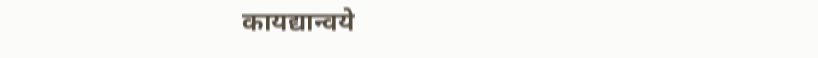कायद्यान्वये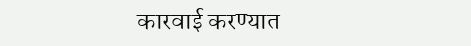कारवाई करण्यात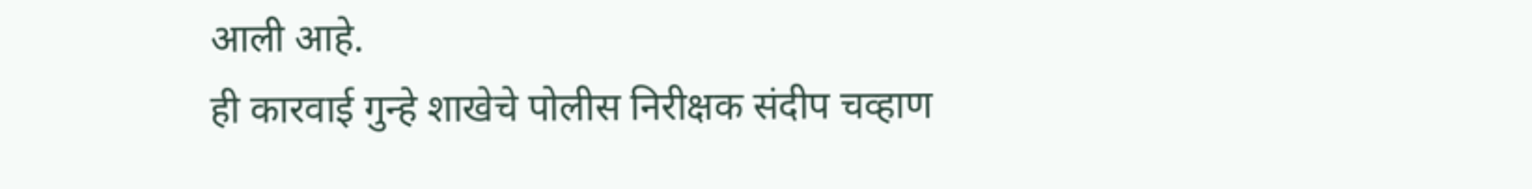आली आहे.
ही कारवाई गुन्हे शाखेचे पोलीस निरीक्षक संदीप चव्हाण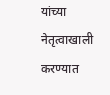यांच्या नेतृत्वाखाली करण्यात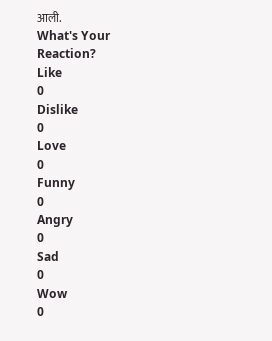आली.
What's Your Reaction?
Like
0
Dislike
0
Love
0
Funny
0
Angry
0
Sad
0
Wow
0